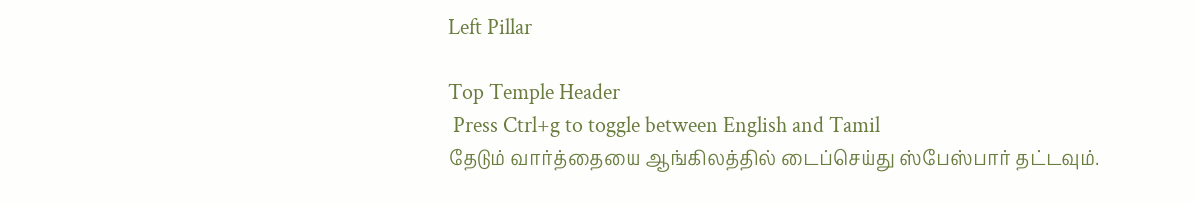Left Pillar

Top Temple Header
 Press Ctrl+g to toggle between English and Tamil
தேடும் வார்த்தையை ஆங்கிலத்தில் டைப்செய்து ஸ்பேஸ்பார் தட்டவும்.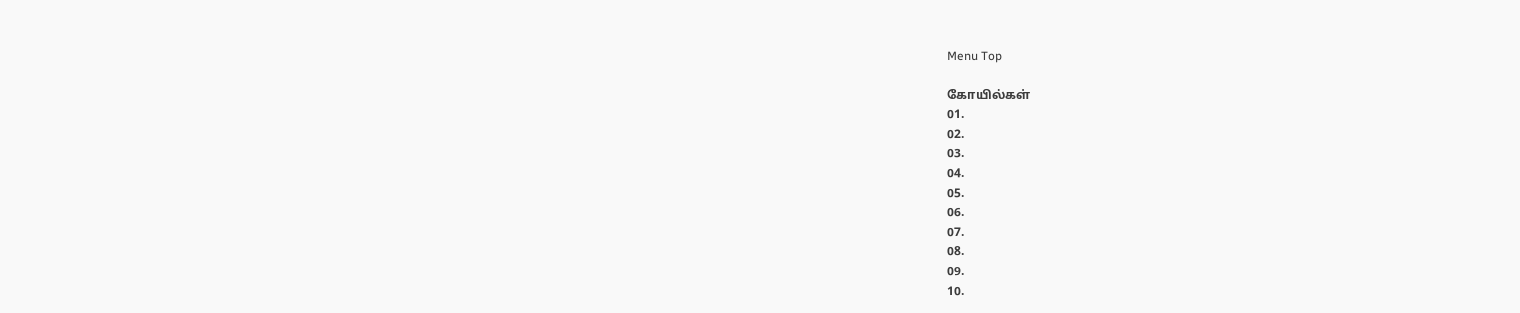Menu Top

கோயில்கள்
01.
02.
03.
04.
05.
06.
07.
08.
09.
10.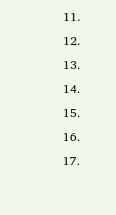11.
12.
13.
14.
15.
16.
17.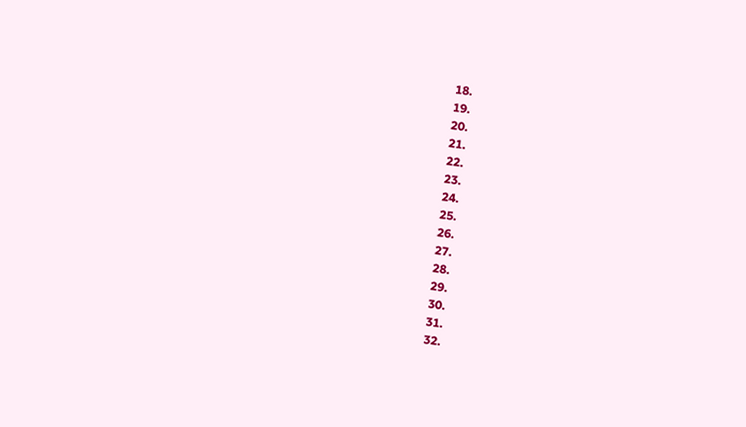18.
19.
20.
21.
22.
23.
24.
25.
26.
27.
28.
29.
30.
31.
32.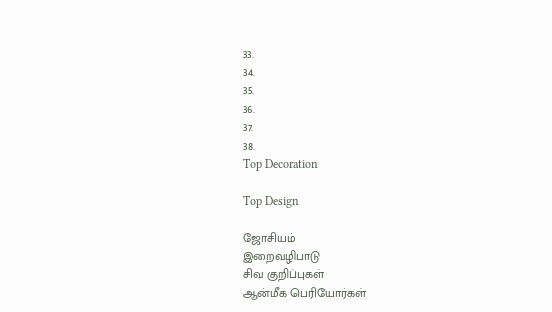33.
34.
35.
36.
37.
38.
Top Decoration

Top Design

ஜோசியம்
இறைவழிபாடு
சிவ குறிப்புகள்
ஆன்மீக பெரியோர்கள்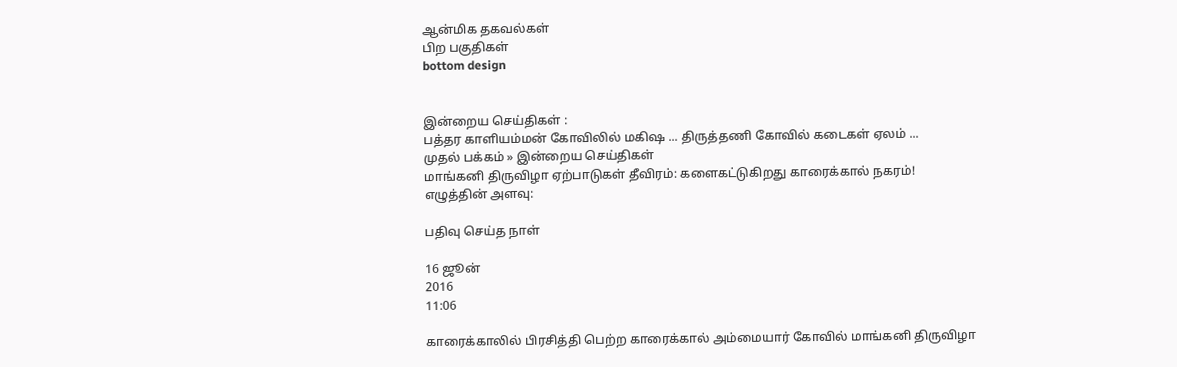ஆன்மிக தகவல்கள்
பிற பகுதிகள்
bottom design


இன்றைய செய்திகள் :
பத்தர காளியம்மன் கோவிலில் மகிஷ ... திருத்தணி கோவில் கடைகள் ஏலம் ...
முதல் பக்கம் » இன்றைய செய்திகள்
மாங்கனி திருவிழா ஏற்பாடுகள் தீவிரம்: களைகட்டுகிறது காரைக்கால் நகரம்!
எழுத்தின் அளவு:

பதிவு செய்த நாள்

16 ஜூன்
2016
11:06

காரைக்காலில் பிரசித்தி பெற்ற காரைக்கால் அம்மையார் கோவில் மாங்கனி திருவிழா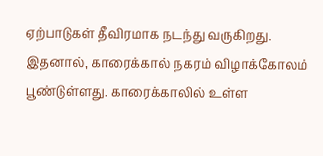ஏற்பாடுகள் தீவிரமாக நடந்து வருகிறது. இதனால், காரைக்கால் நகரம் விழாக்கோலம் பூண்டுள்ளது. காரைக்காலில் உள்ள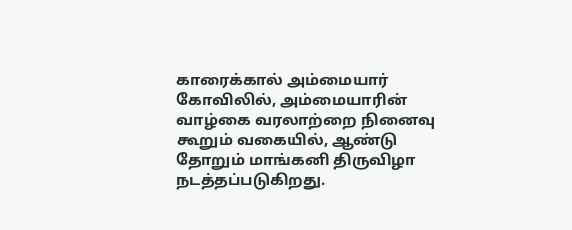காரைக்கால் அம்மையார் கோவிலில், அம்மையாரின் வாழ்கை வரலாற்றை நினைவு கூறும் வகையில், ஆண்டு தோறும் மாங்கனி திருவிழா நடத்தப்படுகிறது.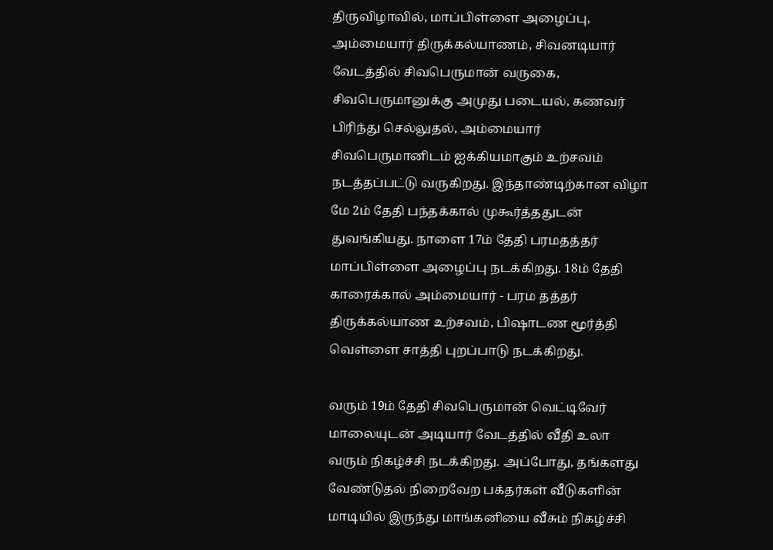திருவிழாவில், மாப்பிள்ளை அழைப்பு, அம்மையார் திருக்கல்யாணம், சிவனடியார் வேடத்தில் சிவபெருமான் வருகை, சிவபெருமானுக்கு அமுது படையல், கணவர் பிரிந்து செல்லுதல், அம்மையார் சிவபெருமானிடம் ஐக்கியமாகும் உற்சவம் நடத்தப்பட்டு வருகிறது. இந்தாண்டிற்கான விழா மே 2ம் தேதி பந்தக்கால் முகூர்த்ததுடன் துவங்கியது. நாளை 17ம் தேதி பரமதத்தர் மாப்பிள்ளை அழைப்பு நடக்கிறது. 18ம் தேதி காரைக்கால் அம்மையார் - பரம தத்தர் திருக்கல்யாண உற்சவம், பிஷாடண மூர்த்தி வெள்ளை சாத்தி புறப்பாடு நடக்கிறது.

வரும் 19ம் தேதி சிவபெருமான் வெட்டிவேர் மாலையுடன் அடியார் வேடத்தில் வீதி உலா வரும் நிகழ்ச்சி நடக்கிறது. அப்போது, தங்களது வேண்டுதல் நிறைவேற பக்தர்கள் வீடுகளின் மாடியில் இருந்து மாங்கனியை வீசும் நிகழ்ச்சி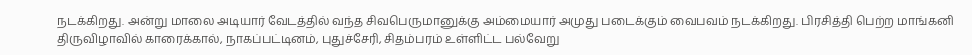நடக்கிறது. அன்று மாலை அடியார் வேடத்தில் வந்த சிவபெருமானுக்கு அம்மையார் அமுது படைக்கும் வைபவம் நடக்கிறது. பிரசித்தி பெற்ற மாங்கனி திருவிழாவில் காரைக்கால், நாகப்பட்டினம், புதுச்சேரி, சிதம்பரம் உள்ளிட்ட பல்வேறு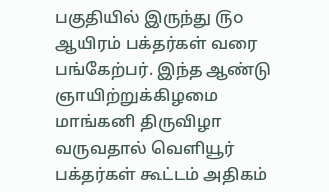பகுதியில் இருந்து ௫௦ ஆயிரம் பக்தர்கள் வரை பங்கேற்பர். இந்த ஆண்டு ஞாயிற்றுக்கிழமை மாங்கனி திருவிழா வருவதால் வெளியூர் பக்தர்கள் கூட்டம் அதிகம்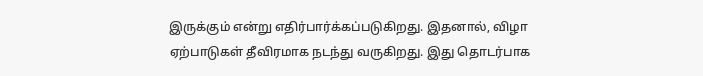இருக்கும் என்று எதிர்பார்க்கப்படுகிறது. இதனால், விழா ஏற்பாடுகள் தீவிரமாக நடந்து வருகிறது. இது தொடர்பாக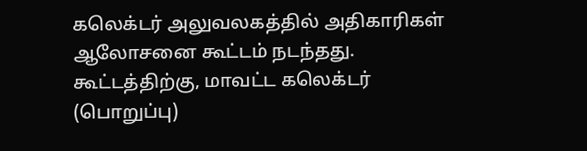கலெக்டர் அலுவலகத்தில் அதிகாரிகள் ஆலோசனை கூட்டம் நடந்தது. கூட்டத்திற்கு, மாவட்ட கலெக்டர் (பொறுப்பு)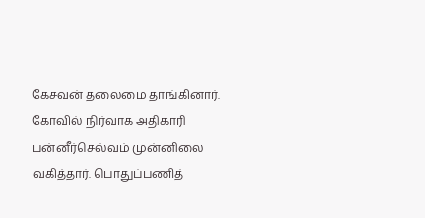கேசவன் தலைமை தாங்கினார். கோவில் நிர்வாக அதிகாரி பன்னீர்செல்வம் முன்னிலை வகித்தார். பொதுப்பணித்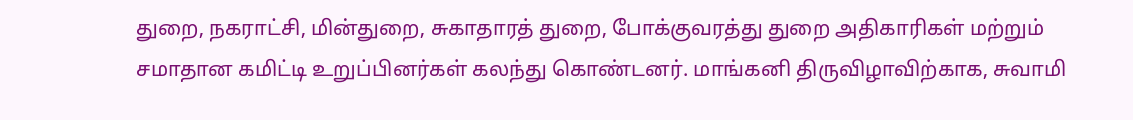துறை, நகராட்சி, மின்துறை, சுகாதாரத் துறை, போக்குவரத்து துறை அதிகாரிகள் மற்றும் சமாதான கமிட்டி உறுப்பினர்கள் கலந்து கொண்டனர். மாங்கனி திருவிழாவிற்காக, சுவாமி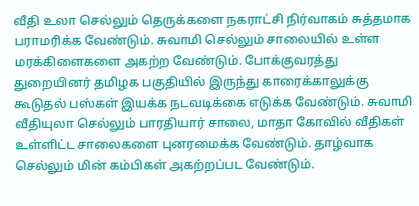வீதி உலா செல்லும் தெருக்களை நகராட்சி நிர்வாகம் சுத்தமாக பராமரிக்க வேண்டும். சுவாமி செல்லும் சாலையில் உள்ள மரக்கிளைகளை அகற்ற வேண்டும். போக்குவரத்து துறையினர் தமிழக பகுதியில் இருந்து காரைக்காலுக்கு கூடுதல் பஸ்கள் இயக்க நடவடிக்கை எடுக்க வேண்டும். சுவாமி வீதியுலா செல்லும் பாரதியார் சாலை, மாதா கோவில் வீதிகள் உள்ளிட்ட சாலைகளை புனரமைக்க வேண்டும். தாழ்வாக செல்லும் மின் கம்பிகள் அகற்றப்பட வேண்டும்.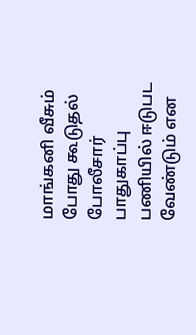மாங்கனி வீசும் போது கூடுதல் போலீசார் பாதுகாப்பு பணியில் ஈடுபட வேண்டும் என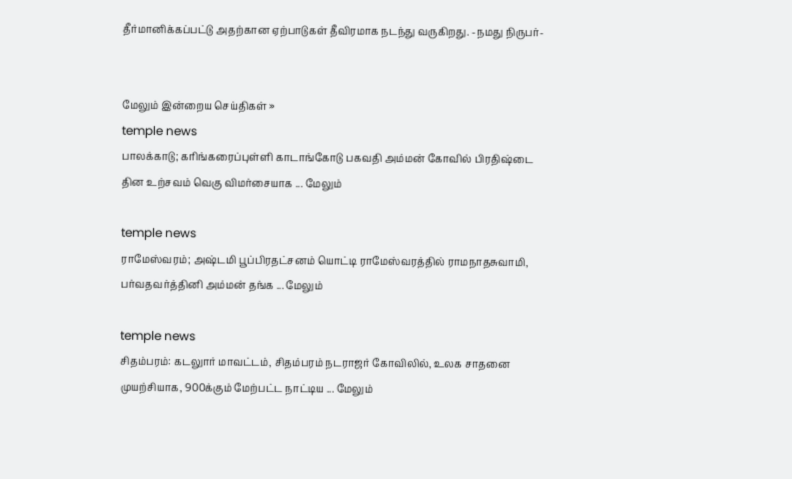தீர்மானிக்கப்பட்டு அதற்கான ஏற்பாடுகள் தீவிரமாக நடந்து வருகிறது. -நமது நிருபர்-


மேலும் இன்றைய செய்திகள் »
temple news
பாலக்காடு; கரிங்கரைப்புள்ளி காடாங்கோடு பகவதி அம்மன் கோவில் பிரதிஷ்டை தின உற்சவம் வெகு விமர்சையாக ... மேலும்

temple news
ராமேஸ்வரம்; அஷ்டமி பூப்பிரதட்சனம் யொட்டி ராமேஸ்வரத்தில் ராமநாதசுவாமி, பர்வதவர்த்தினி அம்மன் தங்க ... மேலும்

temple news
சிதம்பரம்: கடலுார் மாவட்டம், சிதம்பரம் நடராஜர் கோவிலில், உலக சாதனை முயற்சியாக, 900க்கும் மேற்பட்ட நாட்டிய ... மேலும்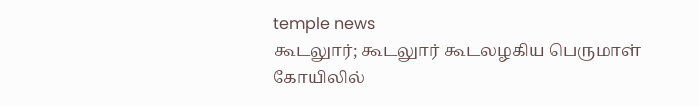temple news
கூடலுார்; கூடலுார் கூடலழகிய பெருமாள் கோயிலில்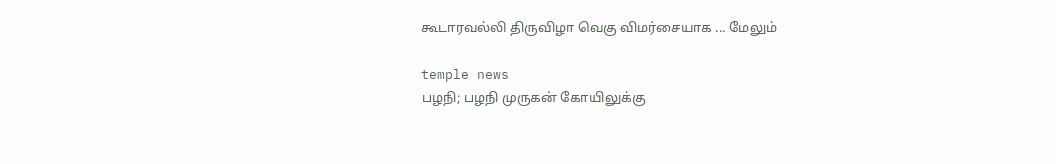கூடாரவல்லி திருவிழா வெகு விமர்சையாக ... மேலும்

temple news
பழநி; பழநி முருகன் கோயிலுக்கு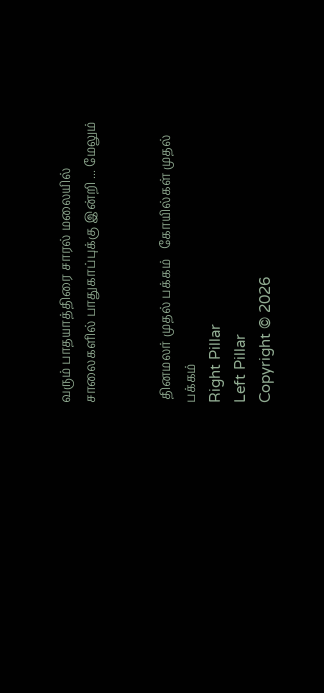வரும் பாதயாத்திரை சாரல் மலையில் சாலைகளில் பாதுகாப்புக்கு இன்றி ... மேலும்


 தினமலர் முதல் பக்கம்   கோயில்கள் முதல் பக்கம்
Right Pillar
Left Pillar
Copyright © 2026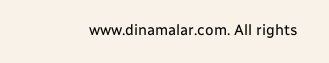www.dinamalar.com. All rights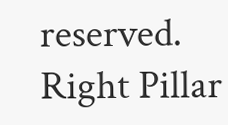reserved.
Right Pillar